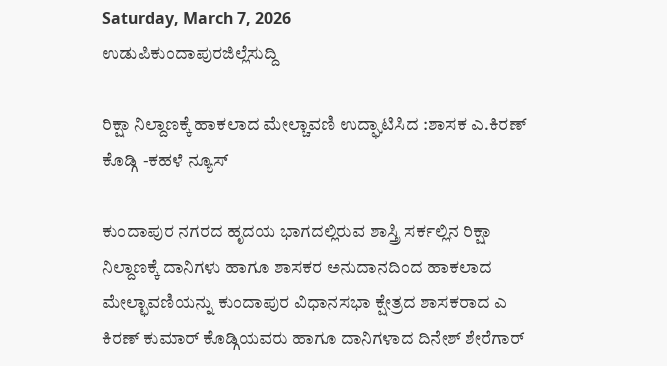Saturday, March 7, 2026
ಉಡುಪಿಕುಂದಾಪುರಜಿಲ್ಲೆಸುದ್ದಿ

ರಿಕ್ಷಾ ನಿಲ್ದಾಣಕ್ಕೆ ಹಾಕಲಾದ ಮೇಲ್ಚಾವಣಿ ಉದ್ಘಾಟಿಸಿದ :ಶಾಸಕ ಎ.ಕಿರಣ್ ಕೊಡ್ಗಿ -ಕಹಳೆ ನ್ಯೂಸ್

ಕುಂದಾಪುರ ನಗರದ ಹೃದಯ ಭಾಗದಲ್ಲಿರುವ ಶಾಸ್ತ್ರಿ ಸರ್ಕಲ್ಲಿನ ರಿಕ್ಷಾ ನಿಲ್ದಾಣಕ್ಕೆ ದಾನಿಗಳು ಹಾಗೂ ಶಾಸಕರ ಅನುದಾನದಿಂದ ಹಾಕಲಾದ ಮೇಲ್ಛಾವಣಿಯನ್ನು ಕುಂದಾಪುರ ವಿಧಾನಸಭಾ ಕ್ಷೇತ್ರದ ಶಾಸಕರಾದ ಎ ಕಿರಣ್ ಕುಮಾರ್ ಕೊಡ್ಗಿಯವರು ಹಾಗೂ ದಾನಿಗಳಾದ ದಿನೇಶ್ ಶೇರೆಗಾರ್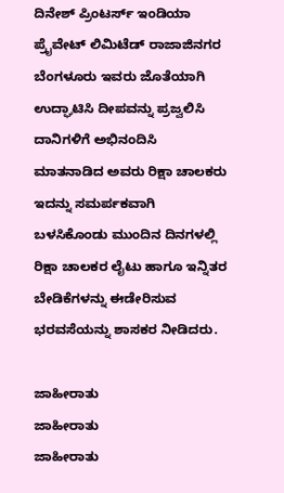ದಿನೇಶ್ ಪ್ರಿಂಟರ್ಸ್ ಇಂಡಿಯಾ ಪ್ರೈವೇಟ್ ಲಿಮಿಟೆಡ್ ರಾಜಾಜಿನಗರ ಬೆಂಗಳೂರು ಇವರು ಜೊತೆಯಾಗಿ ಉದ್ಘಾಟಿಸಿ ದೀಪವನ್ನು ಪ್ರಜ್ವಲಿಸಿ ದಾನಿಗಳಿಗೆ ಅಭಿನಂದಿಸಿ ಮಾತನಾಡಿದ ಅವರು ರಿಕ್ಷಾ ಚಾಲಕರು ಇದನ್ನು ಸಮರ್ಪಕವಾಗಿ ಬಳಸಿಕೊಂಡು ಮುಂದಿನ ದಿನಗಳಲ್ಲಿ ರಿಕ್ಷಾ ಚಾಲಕರ ಲೈಟು ಹಾಗೂ ಇನ್ನಿತರ ಬೇಡಿಕೆಗಳನ್ನು ಈಡೇರಿಸುವ ಭರವಸೆಯನ್ನು ಶಾಸಕರ ನೀಡಿದರು.

ಜಾಹೀರಾತು
ಜಾಹೀರಾತು
ಜಾಹೀರಾತು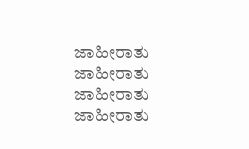ಜಾಹೀರಾತು
ಜಾಹೀರಾತು
ಜಾಹೀರಾತು
ಜಾಹೀರಾತು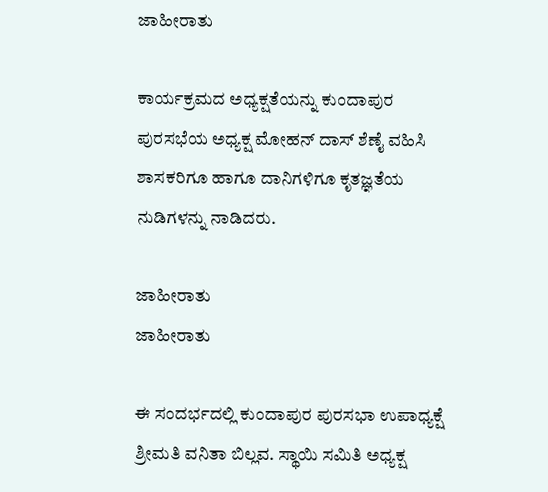ಜಾಹೀರಾತು

ಕಾರ್ಯಕ್ರಮದ ಅಧ್ಯಕ್ಷತೆಯನ್ನು ಕುಂದಾಪುರ ಪುರಸಭೆಯ ಅಧ್ಯಕ್ಷ ಮೋಹನ್ ದಾಸ್ ಶೆಣೈ ವಹಿಸಿ ಶಾಸಕರಿಗೂ ಹಾಗೂ ದಾನಿಗಳಿಗೂ ಕೃತಜ್ಞತೆಯ ನುಡಿಗಳನ್ನು ನಾಡಿದರು.

ಜಾಹೀರಾತು
ಜಾಹೀರಾತು

ಈ ಸಂದರ್ಭದಲ್ಲಿ ಕುಂದಾಪುರ ಪುರಸಭಾ ಉಪಾಧ್ಯಕ್ಷೆ ಶ್ರೀಮತಿ ವನಿತಾ ಬಿಲ್ಲವ. ಸ್ಥಾಯಿ ಸಮಿತಿ ಅಧ್ಯಕ್ಷ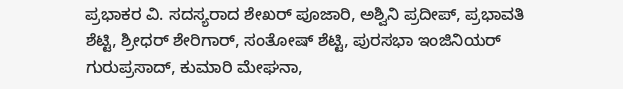ಪ್ರಭಾಕರ ವಿ. ಸದಸ್ಯರಾದ ಶೇಖರ್ ಪೂಜಾರಿ, ಅಶ್ವಿನಿ ಪ್ರದೀಪ್, ಪ್ರಭಾವತಿ ಶೆಟ್ಟಿ, ಶ್ರೀಧರ್ ಶೇರಿಗಾರ್, ಸಂತೋಷ್ ಶೆಟ್ಟಿ, ಪುರಸಭಾ ಇಂಜಿನಿಯರ್ ಗುರುಪ್ರಸಾದ್, ಕುಮಾರಿ ಮೇಘನಾ,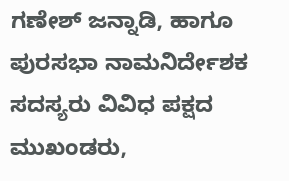ಗಣೇಶ್ ಜನ್ನಾಡಿ, ಹಾಗೂ ಪುರಸಭಾ ನಾಮನಿರ್ದೇಶಕ ಸದಸ್ಯರು ವಿವಿಧ ಪಕ್ಷದ ಮುಖಂಡರು,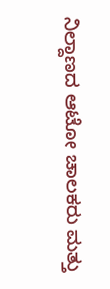ನಿಲ್ದಾಣದ ಆಟೋ ಚಾಲಕರು ಮತ್ತು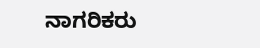ನಾಗರಿಕರು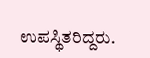ಉಪಸ್ಥಿತರಿದ್ದರು.